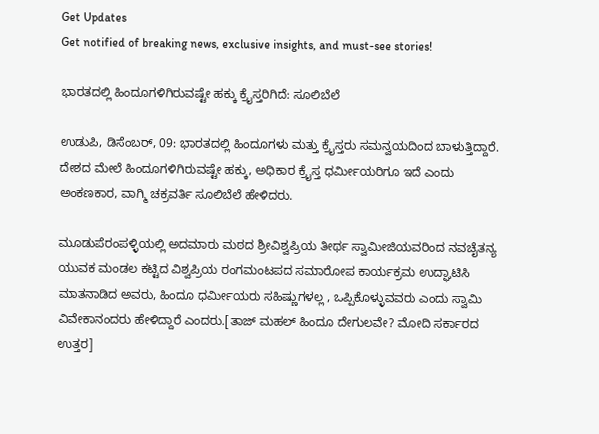Get Updates
Get notified of breaking news, exclusive insights, and must-see stories!

ಭಾರತದಲ್ಲಿ ಹಿಂದೂಗಳಿಗಿರುವಷ್ಟೇ ಹಕ್ಕು ಕ್ರೈಸ್ತರಿಗಿದೆ: ಸೂಲಿಬೆಲೆ

ಉಡುಪಿ, ಡಿಸೆಂಬರ್, 09: ಭಾರತದಲ್ಲಿ ಹಿಂದೂಗಳು ಮತ್ತು ಕ್ರೈಸ್ತರು ಸಮನ್ವಯದಿಂದ ಬಾಳುತ್ತಿದ್ದಾರೆ. ದೇಶದ ಮೇಲೆ ಹಿಂದೂಗಳಿಗಿರುವಷ್ಟೇ ಹಕ್ಕು, ಅಧಿಕಾರ ಕ್ರೈಸ್ತ ಧರ್ಮೀಯರಿಗೂ ಇದೆ ಎಂದು ಅಂಕಣಕಾರ, ವಾಗ್ಮಿ ಚಕ್ರವರ್ತಿ ಸೂಲಿಬೆಲೆ ಹೇಳಿದರು.

ಮೂಡುಪೆರಂಪಳ್ಳಿಯಲ್ಲಿ ಅದಮಾರು ಮಠದ ಶ್ರೀವಿಶ್ವಪ್ರಿಯ ತೀರ್ಥ ಸ್ವಾಮೀಜಿಯವರಿಂದ ನವಚೈತನ್ಯ ಯುವಕ ಮಂಡಲ ಕಟ್ಟಿದ ವಿಶ್ವಪ್ರಿಯ ರಂಗಮಂಟಪದ ಸಮಾರೋಪ ಕಾರ್ಯಕ್ರಮ ಉದ್ಘಾಟಿಸಿ ಮಾತನಾಡಿದ ಅವರು, ಹಿಂದೂ ಧರ್ಮೀಯರು ಸಹಿಷ್ಣುಗಳಲ್ಲ , ಒಪ್ಪಿಕೊಳ್ಳುವವರು ಎಂದು ಸ್ವಾಮಿ ವಿವೇಕಾನಂದರು ಹೇಳಿದ್ದಾರೆ ಎಂದರು.[ತಾಜ್ ಮಹಲ್ ಹಿಂದೂ ದೇಗುಲವೇ? ಮೋದಿ ಸರ್ಕಾರದ ಉತ್ತರ]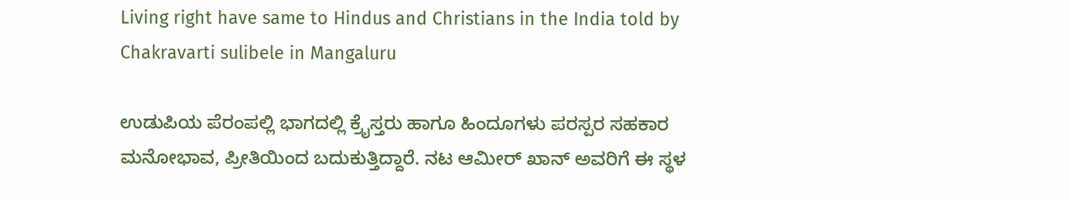Living right have same to Hindus and Christians in the India told by Chakravarti sulibele in Mangaluru

ಉಡುಪಿಯ ಪೆರಂಪಲ್ಲಿ ಭಾಗದಲ್ಲಿ ಕ್ರೈಸ್ತರು ಹಾಗೂ ಹಿಂದೂಗಳು ಪರಸ್ಪರ ಸಹಕಾರ ಮನೋಭಾವ, ಪ್ರೀತಿಯಿಂದ ಬದುಕುತ್ತಿದ್ದಾರೆ. ನಟ ಆಮೀರ್ ಖಾನ್ ಅವರಿಗೆ ಈ ಸ್ಥಳ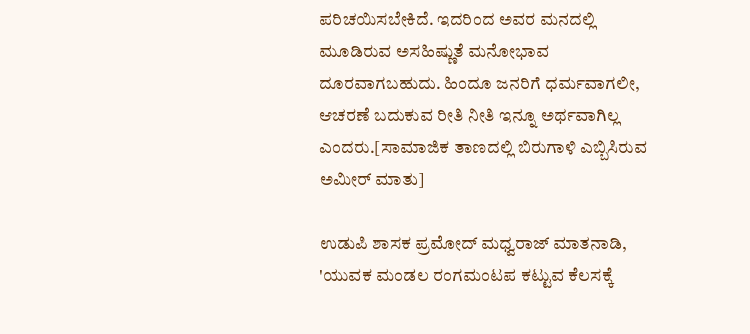ಪರಿಚಯಿಸಬೇಕಿದೆ. ಇದರಿಂದ ಅವರ ಮನದಲ್ಲಿ ಮೂಡಿರುವ ಅಸಹಿಷ್ಣುತೆ ಮನೋಭಾವ ದೂರವಾಗಬಹುದು. ಹಿಂದೂ ಜನರಿಗೆ ಧರ್ಮವಾಗಲೀ, ಆಚರಣೆ ಬದುಕುವ ರೀತಿ ನೀತಿ ಇನ್ನೂ ಅರ್ಥವಾಗಿಲ್ಲ ಎಂದರು.[ಸಾಮಾಜಿಕ ತಾಣದಲ್ಲಿ ಬಿರುಗಾಳಿ ಎಬ್ಬಿಸಿರುವ ಅಮೀರ್ ಮಾತು]

ಉಡುಪಿ ಶಾಸಕ ಪ್ರಮೋದ್ ಮಧ್ವರಾಜ್ ಮಾತನಾಡಿ, 'ಯುವಕ ಮಂಡಲ ರಂಗಮಂಟಪ ಕಟ್ಟುವ ಕೆಲಸಕ್ಕೆ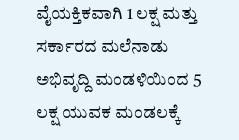ವೈಯಕ್ತಿಕವಾಗಿ 1 ಲಕ್ಷ ಮತ್ತು ಸರ್ಕಾರದ ಮಲೆನಾಡು ಅಭಿವೃದ್ದಿ ಮಂಡಳಿಯಿಂದ 5 ಲಕ್ಷ ಯುವಕ ಮಂಡಲಕ್ಕೆ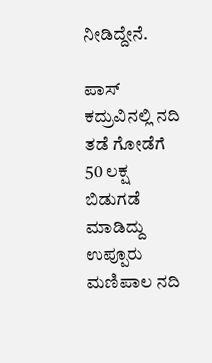ನೀಡಿದ್ದೇನೆ.

ಪಾಸ್ ಕದ್ರುವಿನಲ್ಲಿ ನದಿ ತಡೆ ಗೋಡೆಗೆ 50 ಲಕ್ಷ ಬಿಡುಗಡೆ ಮಾಡಿದ್ದು ಉಪ್ಪೂರು ಮಣಿಪಾಲ ನದಿ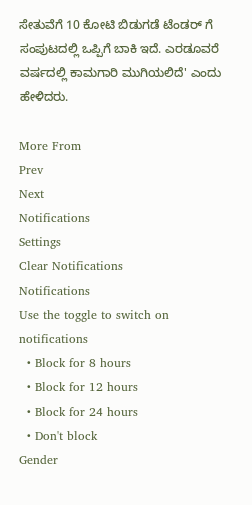ಸೇತುವೆಗೆ 10 ಕೋಟಿ ಬಿಡುಗಡೆ ಟೆಂಡರ್ ಗೆ ಸಂಪುಟದಲ್ಲಿ ಒಪ್ಪಿಗೆ ಬಾಕಿ ಇದೆ. ಎರಡೂವರೆ ವರ್ಷದಲ್ಲಿ ಕಾಮಗಾರಿ ಮುಗಿಯಲಿದೆ' ಎಂದು ಹೇಳಿದರು.

More From
Prev
Next
Notifications
Settings
Clear Notifications
Notifications
Use the toggle to switch on notifications
  • Block for 8 hours
  • Block for 12 hours
  • Block for 24 hours
  • Don't block
Gender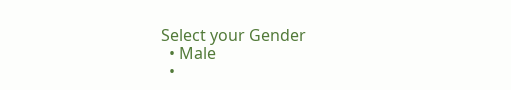Select your Gender
  • Male
  •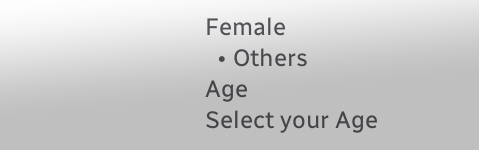Female
  • Others
Age
Select your Age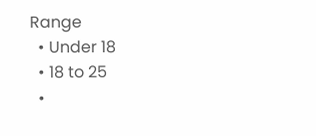Range
  • Under 18
  • 18 to 25
  •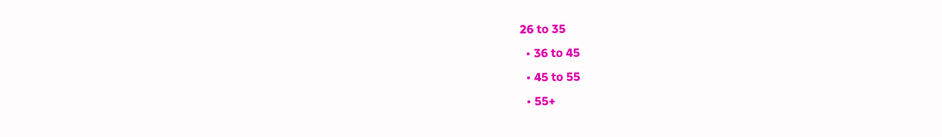26 to 35
  • 36 to 45
  • 45 to 55
  • 55+